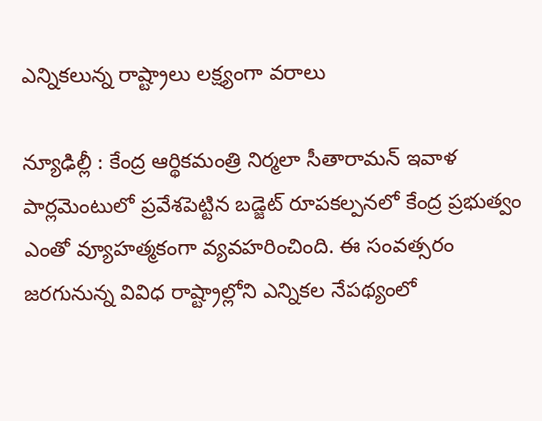ఎన్నిక‌లున్న రాష్ట్రాలు ల‌క్ష్యంగా వ‌రాలు

న్యూఢిల్లీ : కేంద్ర ఆర్థికమంత్రి నిర్మలా సీతారామన్ ఇవాళ‌‌ పార్లమెంటులో ప్రవేశపెట్టిన బడ్జెట్ రూప‌క‌ల్ప‌న‌లో కేంద్ర ప్రభుత్వం ఎంతో వ్యూహత్మకంగా వ్యవహరించింది. ఈ సంవ‌త్స‌రం జరగునున్న వివిధ రాష్ట్రాల్లోని ఎన్నికల నేపథ్యంలో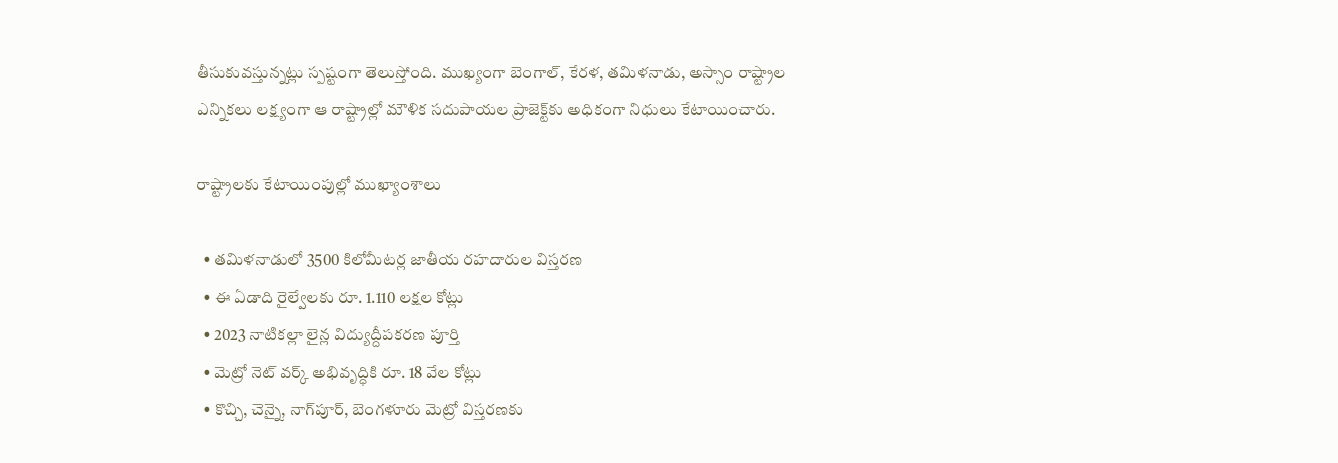తీసుకువస్తున్నట్లు స్పష్టంగా తెలుస్తోంది. ముఖ్యంగా బెంగాల్‌, కేరళ, తమిళనాడు, అస్సాం రాష్ట్రాల ఎన్నికలు లక్ష్యంగా ఆ రాష్ట్రాల్లో మౌళిక సదుపాయల ప్రాజెక్ట్‌కు అధికంగా నిధులు కేటాయించారు.

రాష్ట్రాల‌కు కేటాయింపుల్లో ముఖ్యాంశాలు

  • తమిళనాడులో 3500 కిలోమీటర్ల జాతీయ రహదారుల విస్తరణ
  • ఈ ఏడాది రైల్వేలకు రూ. 1.110 లక్షల కోట్లు
  • 2023 నాటికల్లా లైన్ల విద్యుద్దీపకరణ పూర్తి
  • మెట్రో నెట్‌ వర్క్‌ అభివృద్ధికి రూ. 18 వేల కోట్లు
  • కొచ్చి, చెన్నై, నాగ్‌పూర్‌, బెంగళూరు మెట్రో విస్తరణకు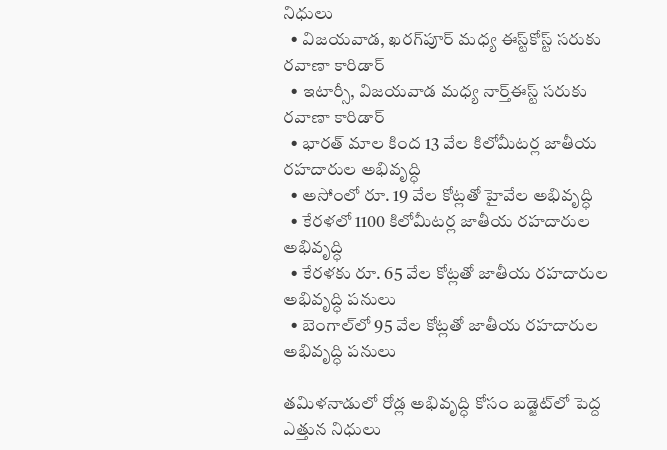నిధులు
  • విజయవాడ, ఖరగ్‌పూర్‌ మధ్య ఈస్ట్‌కోస్ట్‌ సరుకు రవాణా కారిడార్‌
  • ఇటార్సీ, విజయవాడ మధ్య నార్త్‌ఈస్ట్‌ సరుకు రవాణా కారిడార్‌
  • భారత్‌ మాల కింద 13 వేల కిలోమీటర్ల జాతీయ రహదారుల అభివృద్ధి
  • అసోంలో రూ. 19 వేల కోట్లతో హైవేల అభివృద్ధి
  • కేరళలో 1100 కిలోమీటర్ల జాతీయ రహదారుల అభివృద్ధి
  • కేరళకు రూ. 65 వేల కోట్లతో జాతీయ రహదారుల అభివృద్ధి పనులు
  • బెంగాల్‌లో 95 వేల కోట్లతో జాతీయ రహదారుల అభివృద్ధి పనులు

తమిళనాడులో రోడ్ల అభివృద్ధి కోసం బడ్జెట్‌లో పెద్ద ఎత్తున నిధులు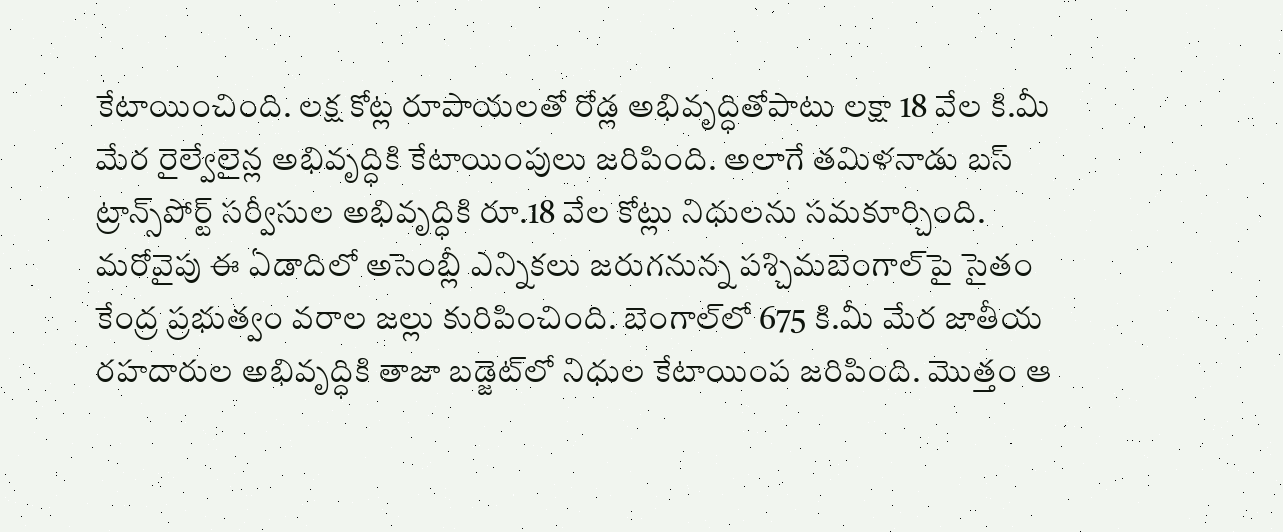కేటాయించింది. లక్ష కోట్ల రూపాయ‌ల‌తో రోడ్ల అభివృద్ధితోపాటు లక్షా 18 వేల కి.మీ మేర రైల్వేలైన్ల అభివృద్ధికి కేటాయింపులు జరిపింది. అలాగే త‌మిళ‌నాడు బస్‌ ట్రాన్స్‌పోర్ట్‌ సర్వీసుల అభివృద్ధికి రూ.18 వేల కోట్లు నిధులను సమకూర్చింది. మరోవైపు ఈ ఏడాదిలో అసెంబ్లీ ఎన్నికలు జరుగనున్న ప‌శ్చిమ‌బెంగాల్‌పై సైతం కేంద్ర ప్రభుత్వం వరాల జల్లు కురిపించింది. బెంగాల్‌లో 675 కి.మీ మేర జాతీయ రహదారుల అభివృద్ధికి తాజా బడ్జెట్‌లో నిధుల కేటాయింప జ‌రిపింది. మొత్తం ఆ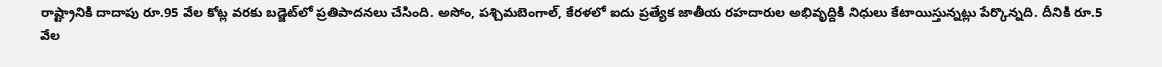రాష్ట్రానికి దాదాపు రూ.95 వేల కోట్ల వరకు బడ్జెట్‌లో ప్రతిపాదనలు చేసింది. అసోం, ప‌శ్చిమ‌బెంగాల్‌, కేరళలో ఐదు ప్రత్యేక జాతీయ ర‌హ‌దారుల‌ అభివృద్దికి నిధులు కేటాయిస్తున్నట్లు పేర్కొన్న‌ది. దీనికి రూ.5 వేల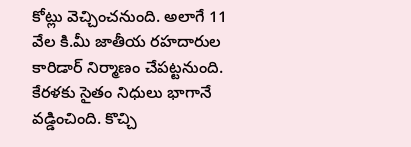కోట్లు వెచ్చించనుంది. అలాగే 11 వేల కి.మీ జాతీయ రహదారుల కారిడార్‌ నిర్మాణం చేపట్టనుంది. కేరళకు సైతం నిధులు భాగానే వడ్డించింది. కొచ్చి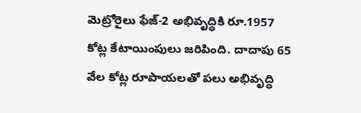మెట్రోరైలు ఫేజ్‌-2 అభివృద్ధికి రూ.1957 కోట్ల కేటాయింపులు జరిపింది. దాదాపు 65 వేల కోట్ల రూపాయలతో పలు అభివృద్ధి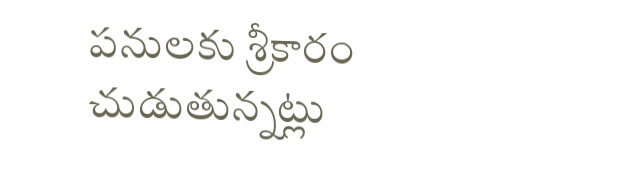పనులకు శ్రీకారం చుడుతున్నట్లు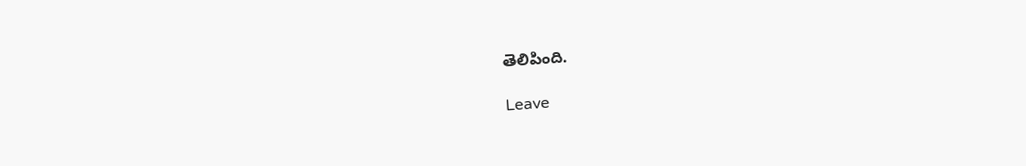తెలిపింది.

Leave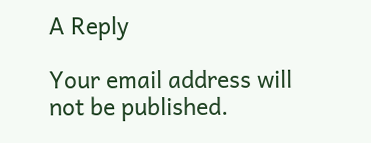A Reply

Your email address will not be published.